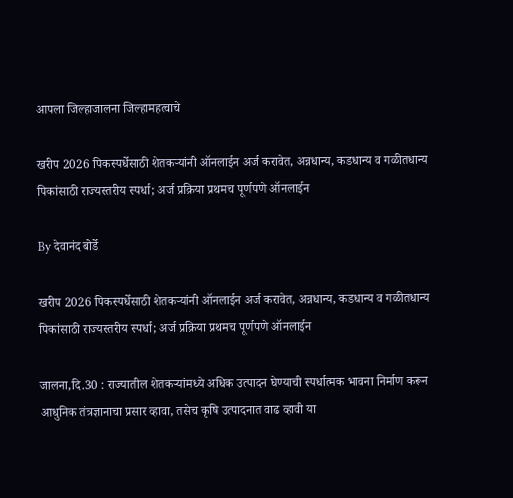आपला जिल्हाजालना जिल्हामहत्वाचे

खरीप 2026 पिकस्पर्धेसाठी शेतकऱ्यांनी ऑनलाईन अर्ज करावेत, अन्नधान्य, कडधान्य व गळीतधान्य पिकांसाठी राज्यस्तरीय स्पर्धा; अर्ज प्रक्रिया प्रथमच पूर्णपणे ऑनलाईन

By देवानंद बोर्डे

खरीप 2026 पिकस्पर्धेसाठी शेतकऱ्यांनी ऑनलाईन अर्ज करावेत, अन्नधान्य, कडधान्य व गळीतधान्य पिकांसाठी राज्यस्तरीय स्पर्धा; अर्ज प्रक्रिया प्रथमच पूर्णपणे ऑनलाईन

जालना,दि.30 : राज्यातील शेतकऱ्यांमध्ये अधिक उत्पादन घेण्याची स्पर्धात्मक भावना निर्माण करून आधुनिक तंत्रज्ञानाचा प्रसार व्हावा, तसेच कृषि उत्पादनात वाढ व्हावी या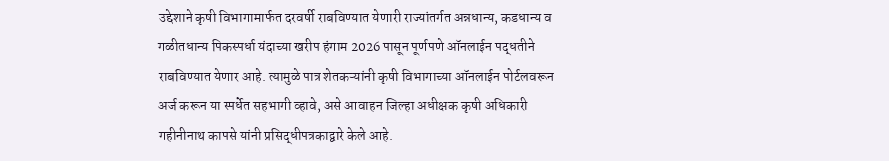उद्देशाने कृषी विभागामार्फत दरवर्षी राबविण्यात येणारी राज्यांतर्गत अन्नधान्य, कडधान्य व गळीतधान्य पिकस्पर्धा यंदाच्या खरीप हंगाम 2026 पासून पूर्णपणे ऑनलाईन पद्धतीने राबविण्यात येणार आहे. त्यामुळे पात्र शेतकऱ्यांनी कृषी विभागाच्या ऑनलाईन पोर्टलवरून अर्ज करून या स्पर्धेत सहभागी व्हावे, असे आवाहन जिल्हा अधीक्षक कृषी अधिकारी गहीनीनाथ कापसे यांनी प्रसिद्धीपत्रकाद्वारे केले आहे.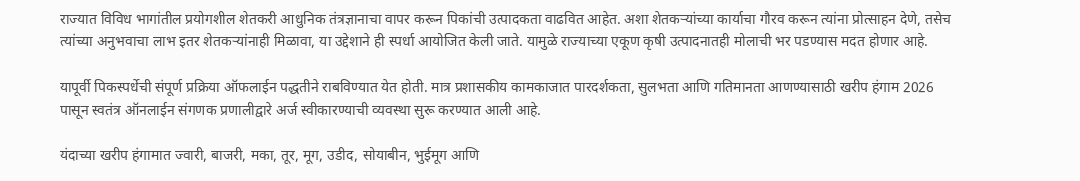राज्यात विविध भागांतील प्रयोगशील शेतकरी आधुनिक तंत्रज्ञानाचा वापर करून पिकांची उत्पादकता वाढवित आहेत. अशा शेतकऱ्यांच्या कार्याचा गौरव करून त्यांना प्रोत्साहन देणे, तसेच त्यांच्या अनुभवाचा लाभ इतर शेतकऱ्यांनाही मिळावा, या उद्देशाने ही स्पर्धा आयोजित केली जाते. यामुळे राज्याच्या एकूण कृषी उत्पादनातही मोलाची भर पडण्यास मदत होणार आहे.

यापूर्वी पिकस्पर्धेची संपूर्ण प्रक्रिया ऑफलाईन पद्धतीने राबविण्यात येत होती. मात्र प्रशासकीय कामकाजात पारदर्शकता, सुलभता आणि गतिमानता आणण्यासाठी खरीप हंगाम 2026 पासून स्वतंत्र ऑनलाईन संगणक प्रणालीद्वारे अर्ज स्वीकारण्याची व्यवस्था सुरू करण्यात आली आहे.

यंदाच्या खरीप हंगामात ज्वारी, बाजरी, मका, तूर, मूग, उडीद, सोयाबीन, भुईमूग आणि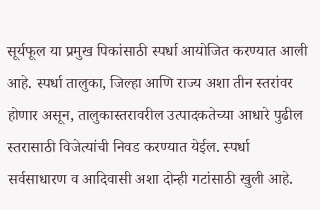सूर्यफूल या प्रमुख पिकांसाठी स्पर्धा आयोजित करण्यात आली आहे. स्पर्धा तालुका, जिल्हा आणि राज्य अशा तीन स्तरांवर होणार असून, तालुकास्तरावरील उत्पादकतेच्या आधारे पुढील स्तरासाठी विजेत्यांची निवड करण्यात येईल. स्पर्धा सर्वसाधारण व आदिवासी अशा दोन्ही गटांसाठी खुली आहे.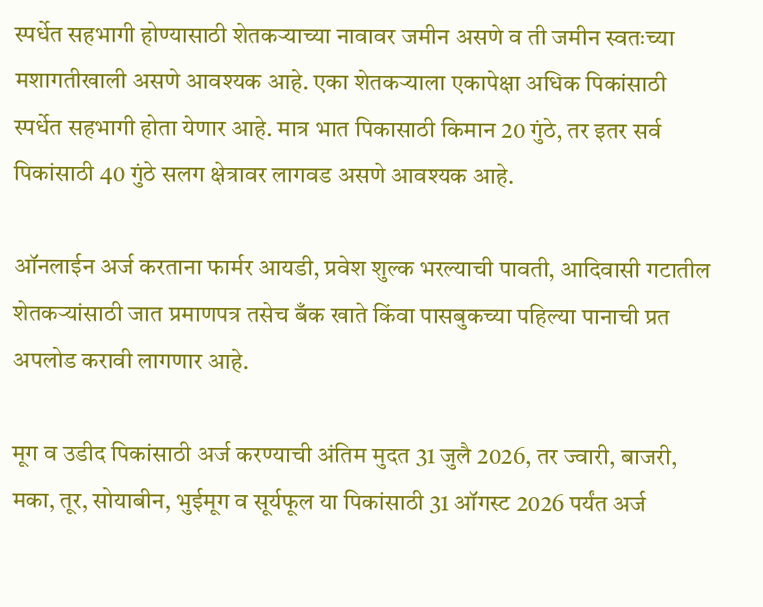स्पर्धेत सहभागी होण्यासाठी शेतकऱ्याच्या नावावर जमीन असणे व ती जमीन स्वतःच्या मशागतीखाली असणे आवश्यक आहे. एका शेतकऱ्याला एकापेक्षा अधिक पिकांसाठी स्पर्धेत सहभागी होता येणार आहे. मात्र भात पिकासाठी किमान 20 गुंठे, तर इतर सर्व पिकांसाठी 40 गुंठे सलग क्षेत्रावर लागवड असणे आवश्यक आहे.

ऑनलाईन अर्ज करताना फार्मर आयडी, प्रवेश शुल्क भरल्याची पावती, आदिवासी गटातील शेतकऱ्यांसाठी जात प्रमाणपत्र तसेच बँक खाते किंवा पासबुकच्या पहिल्या पानाची प्रत अपलोड करावी लागणार आहे.

मूग व उडीद पिकांसाठी अर्ज करण्याची अंतिम मुदत 31 जुलै 2026, तर ज्वारी, बाजरी, मका, तूर, सोयाबीन, भुईमूग व सूर्यफूल या पिकांसाठी 31 ऑगस्ट 2026 पर्यंत अर्ज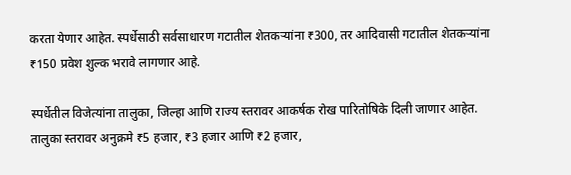करता येणार आहेत. स्पर्धेसाठी सर्वसाधारण गटातील शेतकऱ्यांना ₹300, तर आदिवासी गटातील शेतकऱ्यांना ₹150 प्रवेश शुल्क भरावे लागणार आहे.

स्पर्धेतील विजेत्यांना तालुका, जिल्हा आणि राज्य स्तरावर आकर्षक रोख पारितोषिके दिली जाणार आहेत. तालुका स्तरावर अनुक्रमे ₹5 हजार, ₹3 हजार आणि ₹2 हजार,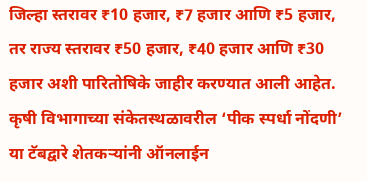जिल्हा स्तरावर ₹10 हजार, ₹7 हजार आणि ₹5 हजार, तर राज्य स्तरावर ₹50 हजार, ₹40 हजार आणि ₹30 हजार अशी पारितोषिके जाहीर करण्यात आली आहेत. कृषी विभागाच्या संकेतस्थळावरील ‘पीक स्पर्धा नोंदणी’ या टॅबद्वारे शेतकऱ्यांनी ऑनलाईन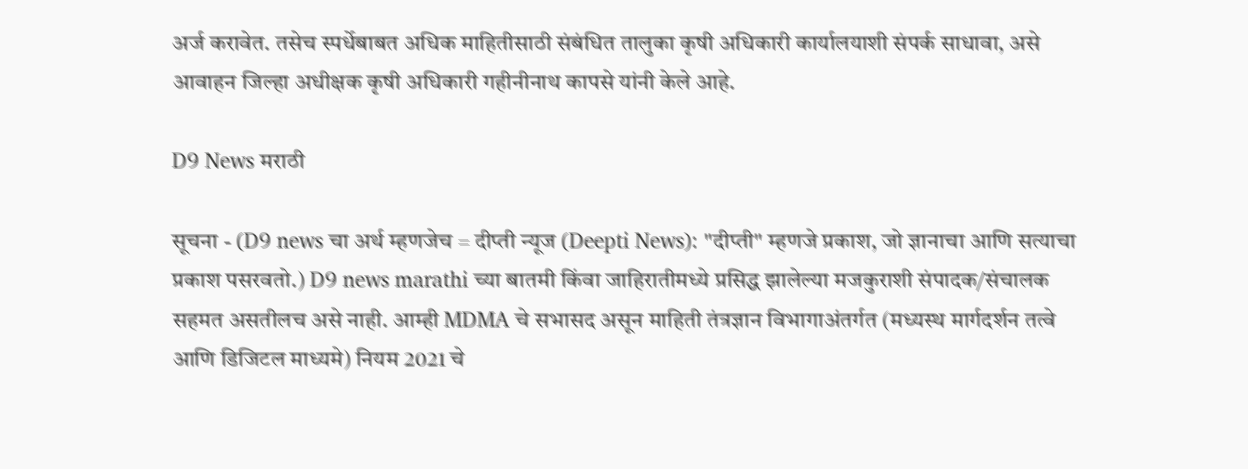अर्ज करावेत. तसेच स्पर्धेबाबत अधिक माहितीसाठी संबंधित तालुका कृषी अधिकारी कार्यालयाशी संपर्क साधावा, असे आवाहन जिल्हा अधीक्षक कृषी अधिकारी गहीनीनाथ कापसे यांनी केले आहे.

D9 News मराठी

सूचना - (D9 news चा अर्थ म्हणजेच = दीप्ती न्यूज (Deepti News): "दीप्ती" म्हणजे प्रकाश, जो ज्ञानाचा आणि सत्याचा प्रकाश पसरवतो.) D9 news marathi च्या बातमी किंवा जाहिरातीमध्ये प्रसिद्ध झालेल्या मजकुराशी संपादक/संचालक सहमत असतीलच असे नाही. आम्ही MDMA चे सभासद असून माहिती तंत्रज्ञान विभागाअंतर्गत (मध्यस्थ मार्गदर्शन तत्वे आणि डिजिटल माध्यमे) नियम 2021 चे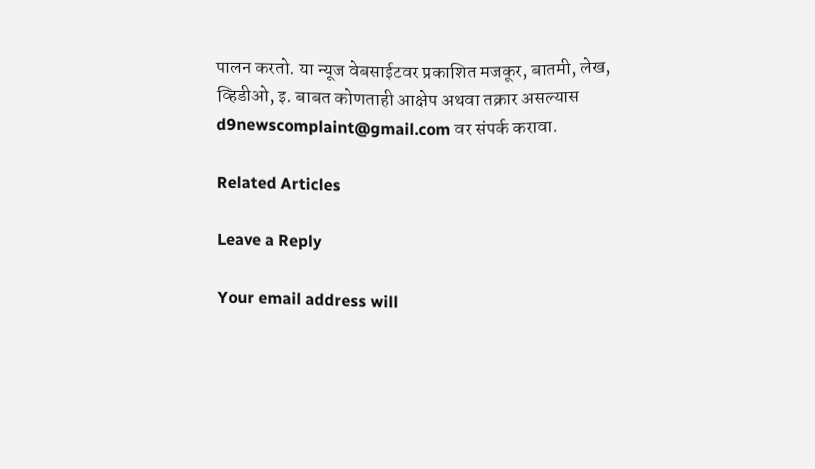पालन करतो. या न्यूज वेबसाईटवर प्रकाशित मजकूर, बातमी, लेख, व्हिडीओ, इ. बाबत कोणताही आक्षेप अथवा तक्रार असल्यास d9newscomplaint@gmail.com वर संपर्क करावा.

Related Articles

Leave a Reply

Your email address will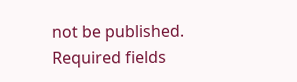not be published. Required fields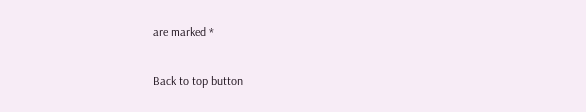are marked *

Back to top button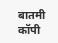बातमी कॉपी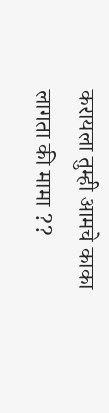करायला तुम्ही आमचे काका लागता की मामा ??